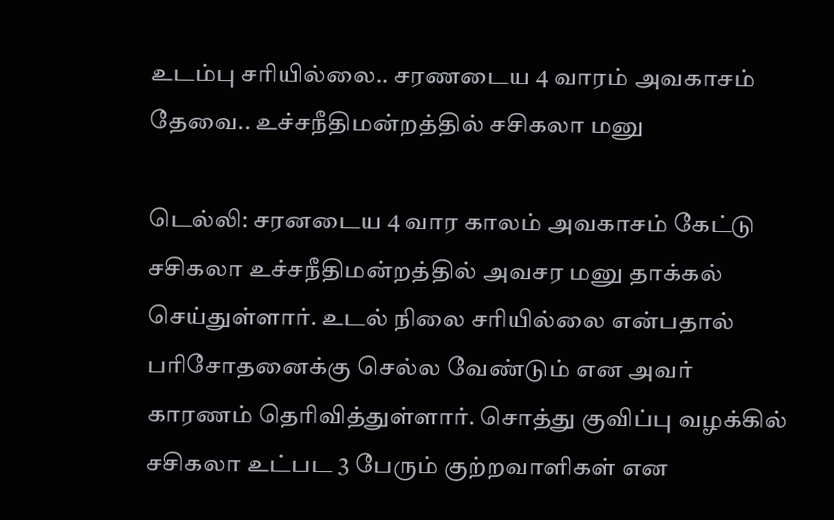உடம்பு சரியில்லை.. சரணடைய 4 வாரம் அவகாசம் தேவை.. உச்சநீதிமன்றத்தில் சசிகலா மனு

டெல்லி: சரனடைய 4 வார காலம் அவகாசம் கேட்டு சசிகலா உச்சநீதிமன்றத்தில் அவசர மனு தாக்கல் செய்துள்ளார். உடல் நிலை சரியில்லை என்பதால் பரிசோதனைக்கு செல்ல வேண்டும் என அவர் காரணம் தெரிவித்துள்ளார். சொத்து குவிப்பு வழக்கில் சசிகலா உட்பட 3 பேரும் குற்றவாளிகள் என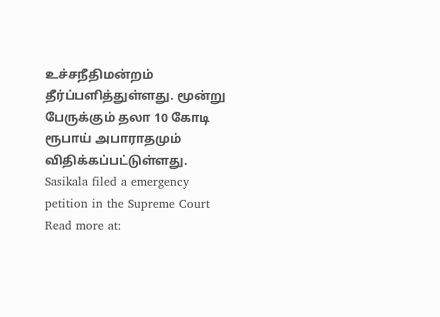உச்சநீதிமன்றம் தீர்ப்பளித்துள்ளது. மூன்று பேருக்கும் தலா 10 கோடி ரூபாய் அபாராதமும் விதிக்கப்பட்டுள்ளது.
Sasikala filed a emergency petition in the Supreme Court
Read more at: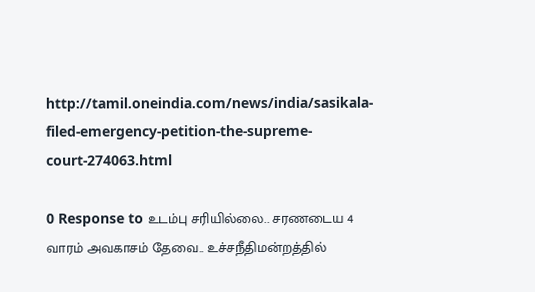http://tamil.oneindia.com/news/india/sasikala-filed-emergency-petition-the-supreme-court-274063.html

0 Response to உடம்பு சரியில்லை.. சரணடைய 4 வாரம் அவகாசம் தேவை.. உச்சநீதிமன்றத்தில்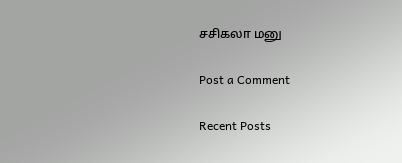சசிகலா மனு

Post a Comment

Recent Posts